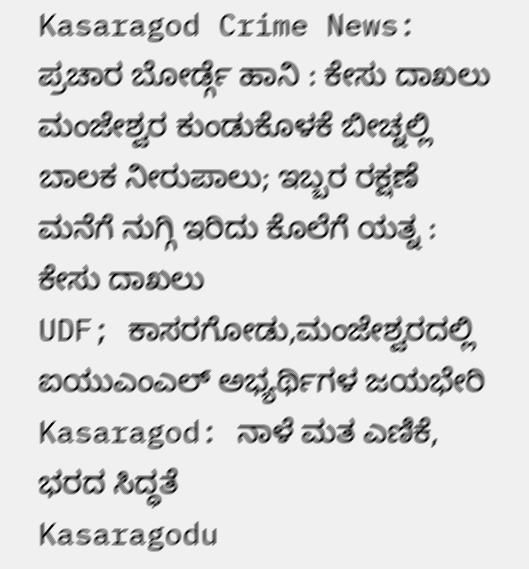Kasaragod Crime News: ಪ್ರಚಾರ ಬೋರ್ಡ್ಗೆ ಹಾನಿ : ಕೇಸು ದಾಖಲು
ಮಂಜೇಶ್ವರ ಕುಂಡುಕೊಳಕೆ ಬೀಚ್ನಲ್ಲಿ ಬಾಲಕ ನೀರುಪಾಲು; ಇಬ್ಬರ ರಕ್ಷಣೆ
ಮನೆಗೆ ನುಗ್ಗಿ ಇರಿದು ಕೊಲೆಗೆ ಯತ್ನ : ಕೇಸು ದಾಖಲು
UDF; ಕಾಸರಗೋಡು,ಮಂಜೇಶ್ವರದಲ್ಲಿ ಐಯುಎಂಎಲ್ ಅಭ್ಯರ್ಥಿಗಳ ಜಯಭೇರಿ
Kasaragod: ನಾಳೆ ಮತ ಎಣಿಕೆ, ಭರದ ಸಿದ್ಧತೆ
Kasaragodu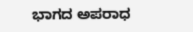ಭಾಗದ ಅಪರಾಧ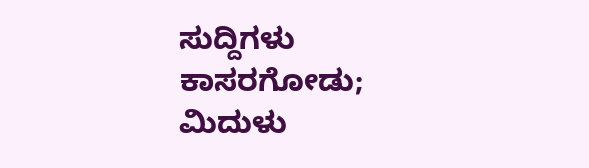ಸುದ್ದಿಗಳು
ಕಾಸರಗೋಡು; ಮಿದುಳು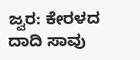ಜ್ವರ: ಕೇರಳದ ದಾದಿ ಸಾವು